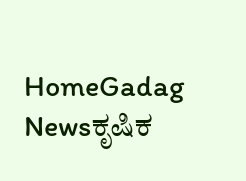HomeGadag Newsಕೃಷಿಕ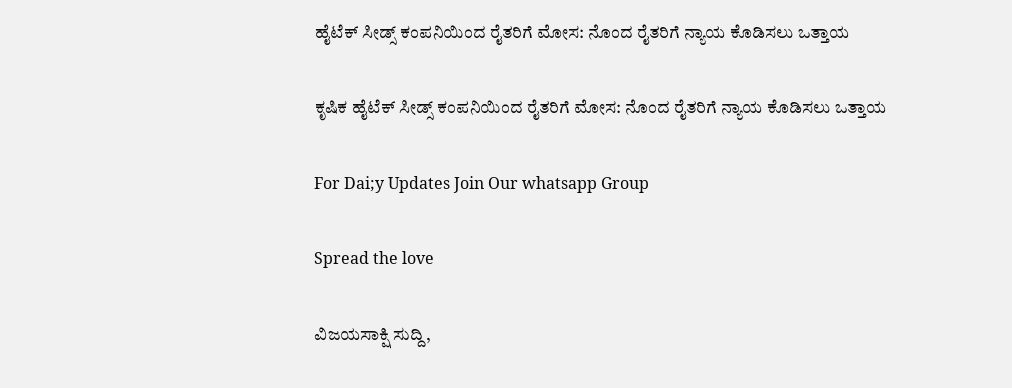ಹೈಟೆಕ್ ಸೀಡ್ಸ್ ಕಂಪನಿಯಿಂದ ರೈತರಿಗೆ ಮೋಸ: ನೊಂದ ರೈತರಿಗೆ ನ್ಯಾಯ ಕೊಡಿಸಲು ಒತ್ತಾಯ

ಕೃಷಿಕ ಹೈಟೆಕ್ ಸೀಡ್ಸ್ ಕಂಪನಿಯಿಂದ ರೈತರಿಗೆ ಮೋಸ: ನೊಂದ ರೈತರಿಗೆ ನ್ಯಾಯ ಕೊಡಿಸಲು ಒತ್ತಾಯ

For Dai;y Updates Join Our whatsapp Group

Spread the love

ವಿಜಯಸಾಕ್ಷಿ ಸುದ್ದಿ,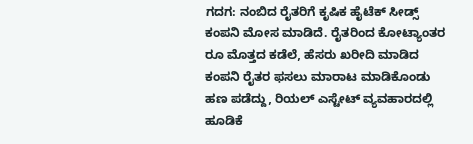ಗದಗ: ನಂಬಿದ ರೈತರಿಗೆ ಕೃಷಿಕ ಹೈಟೆಕ್ ಸೀಡ್ಸ್ ಕಂಪನಿ ಮೋಸ ಮಾಡಿದೆ. ರೈತರಿಂದ ಕೋಟ್ಯಾಂತರ ರೂ ಮೊತ್ತದ ಕಡೆಲೆ, ಹೆಸರು ಖರೀದಿ ಮಾಡಿದ ಕಂಪನಿ ರೈತರ ಫಸಲು ಮಾರಾಟ ಮಾಡಿಕೊಂಡು ಹಣ ಪಡೆದ್ದು, ರಿಯಲ್ ಎಸ್ಟೇಟ್ ವ್ಯವಹಾರದಲ್ಲಿ ಹೂಡಿಕೆ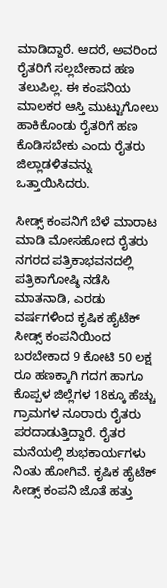ಮಾಡಿದ್ದಾರೆ. ಆದರೆ, ಅವರಿಂದ ರೈತರಿಗೆ ಸಲ್ಲಬೇಕಾದ ಹಣ ತಲುಪಿಲ್ಲ. ಈ ಕಂಪನಿಯ ಮಾಲಕರ ಆಸ್ತಿ ಮುಟ್ಟುಗೋಲು ಹಾಕಿಕೊಂಡು ರೈತರಿಗೆ ಹಣ ಕೊಡಿಸಬೇಕು ಎಂದು ರೈತರು ಜಿಲ್ಲಾಡಳಿತವನ್ನು ಒತ್ತಾಯಿಸಿದರು.

ಸೀಡ್ಸ್ ಕಂಪನಿಗೆ ಬೆಳೆ ಮಾರಾಟ ಮಾಡಿ ಮೋಸಹೋದ ರೈತರು ನಗರದ ಪತ್ರಿಕಾಭವನದಲ್ಲಿ ಪತ್ರಿಕಾಗೋಷ್ಠಿ ನಡೆಸಿ ಮಾತನಾಡಿ, ಎರಡು ವರ್ಷಗಳಿಂದ ಕೃಷಿಕ ಹೈಟೆಕ್ ಸೀಡ್ಸ್ ಕಂಪನಿಯಿಂದ ಬರಬೇಕಾದ 9 ಕೋಟಿ 50 ಲಕ್ಷ ರೂ ಹಣಕ್ಕಾಗಿ ಗದಗ ಹಾಗೂ ಕೊಪ್ಪಳ ಜಿಲ್ಲೆಗಳ 18ಕ್ಕೂ ಹೆಚ್ಚು ಗ್ರಾಮಗಳ ನೂರಾರು ರೈತರು ಪರದಾಡುತ್ತಿದ್ದಾರೆ. ರೈತರ ಮನೆಯಲ್ಲಿ ಶುಭಕಾರ್ಯಗಳು ನಿಂತು ಹೋಗಿವೆ. ಕೃಷಿಕ ಹೈಟೆಕ್ ಸೀಡ್ಸ್ ಕಂಪನಿ ಜೊತೆ ಹತ್ತು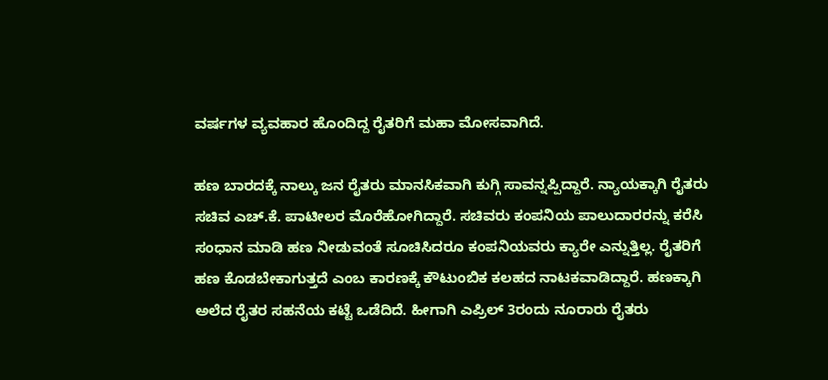ವರ್ಷಗಳ ವ್ಯವಹಾರ ಹೊಂದಿದ್ದ ರೈತರಿಗೆ ಮಹಾ ಮೋಸವಾಗಿದೆ.

ಹಣ ಬಾರದಕ್ಕೆ ನಾಲ್ಕು ಜನ ರೈತರು ಮಾನಸಿಕವಾಗಿ ಕುಗ್ಗಿ ಸಾವನ್ನಪ್ಪಿದ್ದಾರೆ. ನ್ಯಾಯಕ್ಕಾಗಿ ರೈತರು ಸಚಿವ ಎಚ್.ಕೆ. ಪಾಟೀಲರ ಮೊರೆಹೋಗಿದ್ದಾರೆ. ಸಚಿವರು ಕಂಪನಿಯ ಪಾಲುದಾರರನ್ನು ಕರೆಸಿ ಸಂಧಾನ ಮಾಡಿ ಹಣ ನೀಡುವಂತೆ ಸೂಚಿಸಿದರೂ ಕಂಪನಿಯವರು ಕ್ಯಾರೇ ಎನ್ನುತ್ತಿಲ್ಲ. ರೈತರಿಗೆ ಹಣ ಕೊಡಬೇಕಾಗುತ್ತದೆ ಎಂಬ ಕಾರಣಕ್ಕೆ ಕೌಟುಂಬಿಕ ಕಲಹದ ನಾಟಕವಾಡಿದ್ದಾರೆ. ಹಣಕ್ಕಾಗಿ ಅಲೆದ ರೈತರ ಸಹನೆಯ ಕಟ್ಟೆ ಒಡೆದಿದೆ. ಹೀಗಾಗಿ ಎಪ್ರಿಲ್ 3ರಂದು ನೂರಾರು ರೈತರು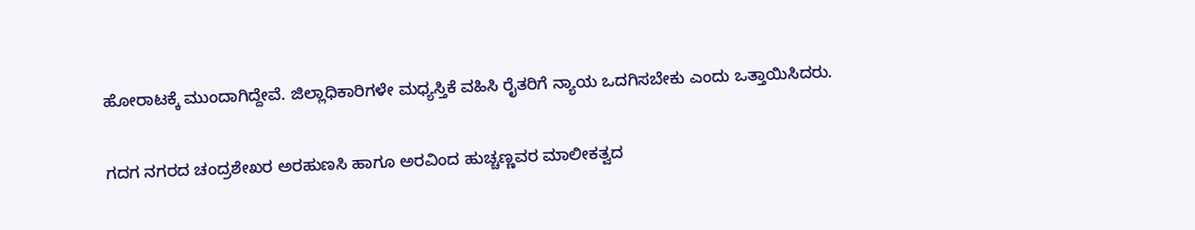ಹೋರಾಟಕ್ಕೆ ಮುಂದಾಗಿದ್ದೇವೆ. ಜಿಲ್ಲಾಧಿಕಾರಿಗಳೇ ಮಧ್ಯಸ್ತಿಕೆ ವಹಿಸಿ ರೈತರಿಗೆ ನ್ಯಾಯ ಒದಗಿಸಬೇಕು ಎಂದು ಒತ್ತಾಯಿಸಿದರು.

ಗದಗ ನಗರದ ಚಂದ್ರಶೇಖರ ಅರಹುಣಸಿ ಹಾಗೂ ಅರವಿಂದ ಹುಚ್ಚಣ್ಣವರ ಮಾಲೀಕತ್ವದ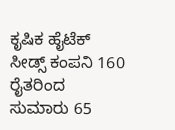ಕೃಷಿಕ ಹೈಟೆಕ್ ಸೀಡ್ಸ್ ಕಂಪನಿ 160 ರೈತರಿಂದ ಸುಮಾರು 65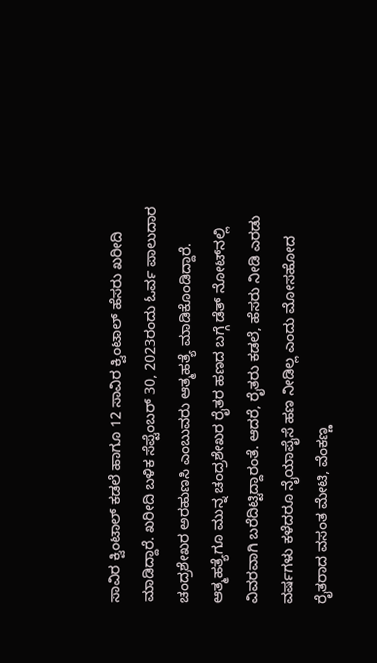ಸಾವಿರ ಕ್ವಿಂಟಾಲ್ ಕಡಲೆ ಹಾಗೂ 12 ಸಾವಿರ ಕ್ವಿಂಟಾಲ್ ಹೆಸರು ಖರೀದಿ ಮಾಡಿದ್ದಾರೆ. ಖರೀದಿ ಬಳಿಕ ಸೆಪ್ಟೆಂಬರ್ 30, 2023ರಂದು ಓರ್ವ ಪಾಲುದಾರ ಚಂದ್ರಶೇಖರ ಅರಹುಣಸಿ ಎಂಬುವರು ಆತ್ಮಹತ್ಯೆ ಮಾಡಿಕೊಂಡಿದ್ದಾರೆ. ಆತ್ಮಹತ್ಯೆಗೂ ಮುನ್ನ ಚಂದ್ರಶೇಖರ ರೈತರ ಹಣದ ಬಗ್ಗೆ ಡೆತ್ ನೋಟ್‌ನಲ್ಲಿ ವಿವರವಾಗಿ ಬರೆದಿಟ್ಟಿದ್ದಾರಂತೆ. ಆದರೆ, ರೈತರು ಕಡಲೆ, ಹೆಸರು ನೀಡಿ ಎರಡು ವರ್ಷಗಳು ಕಳೆದರೂ ನೈಯಾಪೈಸೆ ಹಣ ನೀಡಿಲ್ಲ ಎಂದು ಮೋಸಹೋದ ರೈತರಾದ ವಸಂತ ಮೇಟಿ, ವೆಂಕಣ್ಣ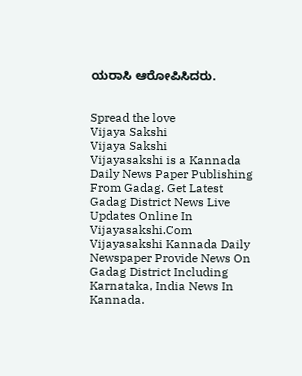ಯರಾಸಿ ಆರೋಪಿಸಿದರು.


Spread the love
Vijaya Sakshi
Vijaya Sakshi
Vijayasakshi is a Kannada Daily News Paper Publishing From Gadag. Get Latest Gadag District News Live Updates Online In Vijayasakshi.Com Vijayasakshi Kannada Daily Newspaper Provide News On Gadag District Including Karnataka, India News In Kannada.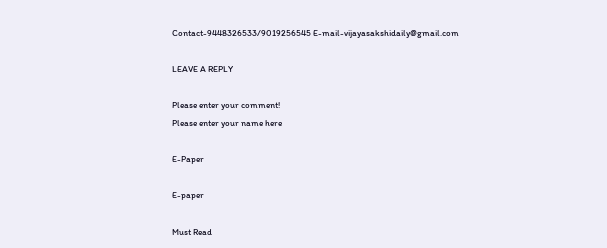Contact-9448326533/9019256545 E-mail-vijayasakshidaily@gmail.com

LEAVE A REPLY

Please enter your comment!
Please enter your name here

E-Paper

E-paper

Must Read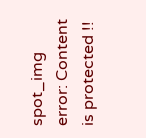spot_img
error: Content is protected !!